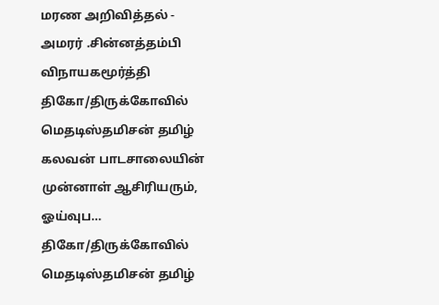மரண அறிவித்தல் - அமரர் .சின்னத்தம்பி விநாயகமூர்த்தி
திகோ/திருக்கோவில் மெதடிஸ்தமிசன் தமிழ் கலவன் பாடசாலையின் முன்னாள் ஆசிரியரும், ஓய்வுப…
திகோ/திருக்கோவில் மெதடிஸ்தமிசன் தமிழ்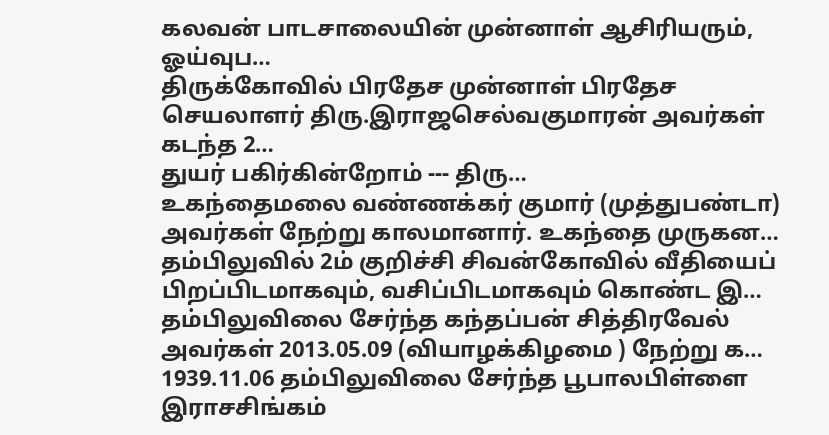கலவன் பாடசாலையின் முன்னாள் ஆசிரியரும், ஓய்வுப…
திருக்கோவில் பிரதேச முன்னாள் பிரதேச செயலாளர் திரு.இராஜசெல்வகுமாரன் அவர்கள் கடந்த 2…
துயர் பகிர்கின்றோம் --- திரு…
உகந்தைமலை வண்ணக்கர் குமார் (முத்துபண்டா) அவர்கள் நேற்று காலமானார். உகந்தை முருகன…
தம்பிலுவில் 2ம் குறிச்சி சிவன்கோவில் வீதியைப் பிறப்பிடமாகவும், வசிப்பிடமாகவும் கொண்ட இ…
தம்பிலுவிலை சேர்ந்த கந்தப்பன் சித்திரவேல் அவர்கள் 2013.05.09 (வியாழக்கிழமை ) நேற்று க…
1939.11.06 தம்பிலுவிலை சேர்ந்த பூபாலபிள்ளை இராசசிங்கம்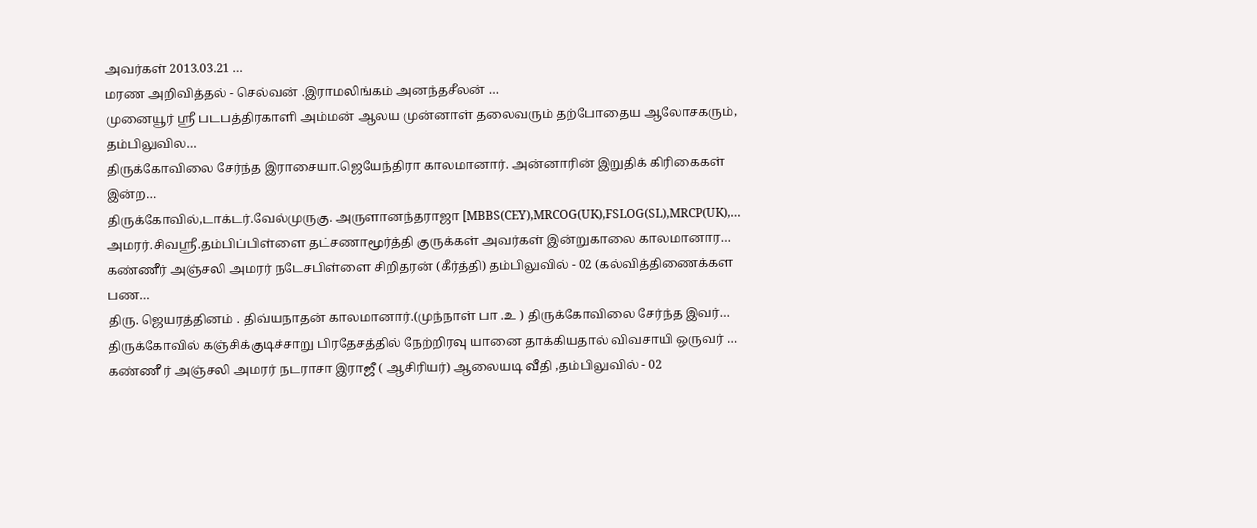அவர்கள் 2013.03.21 …
மரண அறிவித்தல் - செல்வன் .இராமலிங்கம் அனந்தசீலன் …
முனையூர் ஸ்ரீ படபத்திரகாளி அம்மன் ஆலய முன்னாள் தலைவரும் தற்போதைய ஆலோசகரும், தம்பிலுவில…
திருக்கோவிலை சேர்ந்த இராசையா.ஜெயேந்திரா காலமானார். அன்னாரின் இறுதிக் கிரிகைகள் இன்ற…
திருக்கோவில்,டாக்டர்.வேல்முருகு. அருளானந்தராஜா [MBBS(CEY),MRCOG(UK),FSLOG(SL),MRCP(UK),…
அமரர்.சிவஸ்ரீ.தம்பிப்பிள்ளை தட்சணாமூர்த்தி குருக்கள் அவர்கள் இன்றுகாலை காலமானார…
கண்ணீர் அஞ்சலி அமரர் நடேசபிள்ளை சிறிதரன் (கீர்த்தி) தம்பிலுவில் - 02 (கல்வித்திணைக்கள பண…
திரு. ஜெயரத்தினம் . திவ்யநாதன் காலமானார்.(முந்நாள் பா .உ ) திருக்கோவிலை சேர்ந்த இவர்…
திருக்கோவில் கஞ்சிக்குடிச்சாறு பிரதேசத்தில் நேற்றிரவு யானை தாக்கியதால் விவசாயி ஒருவர் …
கண்ணீ ர் அஞ்சலி அமரர் நடராசா இராஜீ ( ஆசிரியர்) ஆலையடி வீதி ,தம்பிலுவில் - 02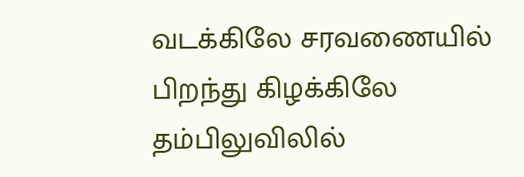வடக்கிலே சரவணையில் பிறந்து கிழக்கிலே தம்பிலுவிலில்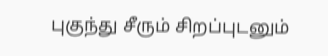புகுந்து சீரும் சிறப்புடனும்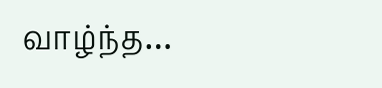வாழ்ந்த…